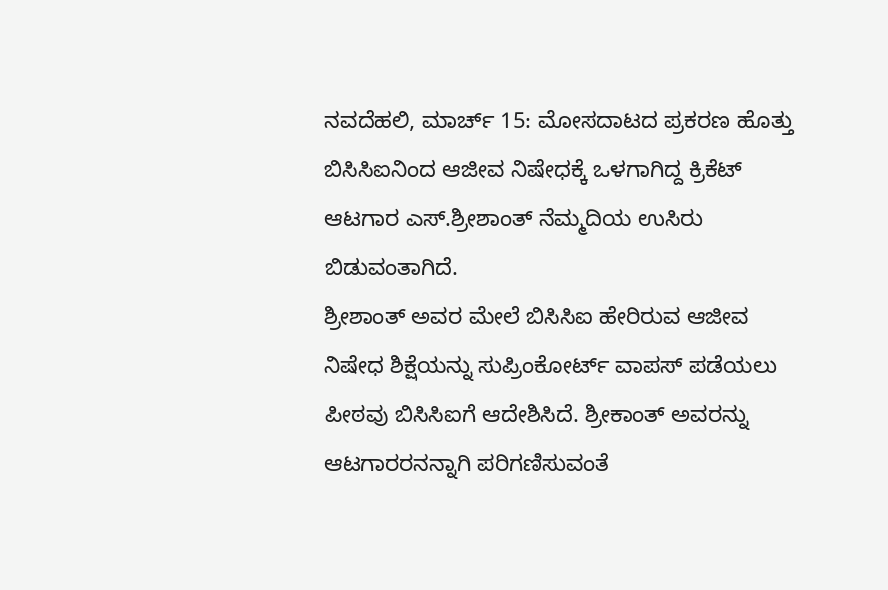ನವದೆಹಲಿ, ಮಾರ್ಚ್ 15: ಮೋಸದಾಟದ ಪ್ರಕರಣ ಹೊತ್ತು ಬಿಸಿಸಿಐನಿಂದ ಆಜೀವ ನಿಷೇಧಕ್ಕೆ ಒಳಗಾಗಿದ್ದ ಕ್ರಿಕೆಟ್ ಆಟಗಾರ ಎಸ್.ಶ್ರೀಶಾಂತ್ ನೆಮ್ಮದಿಯ ಉಸಿರು ಬಿಡುವಂತಾಗಿದೆ.
ಶ್ರೀಶಾಂತ್ ಅವರ ಮೇಲೆ ಬಿಸಿಸಿಐ ಹೇರಿರುವ ಆಜೀವ ನಿಷೇಧ ಶಿಕ್ಷೆಯನ್ನು ಸುಪ್ರಿಂಕೋರ್ಟ್ ವಾಪಸ್ ಪಡೆಯಲು ಪೀಠವು ಬಿಸಿಸಿಐಗೆ ಆದೇಶಿಸಿದೆ. ಶ್ರೀಕಾಂತ್ ಅವರನ್ನು ಆಟಗಾರರನನ್ನಾಗಿ ಪರಿಗಣಿಸುವಂತೆ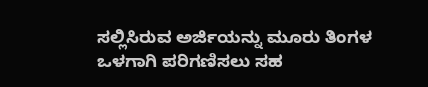ಸಲ್ಲಿಸಿರುವ ಅರ್ಜಿಯನ್ನು ಮೂರು ತಿಂಗಳ ಒಳಗಾಗಿ ಪರಿಗಣಿಸಲು ಸಹ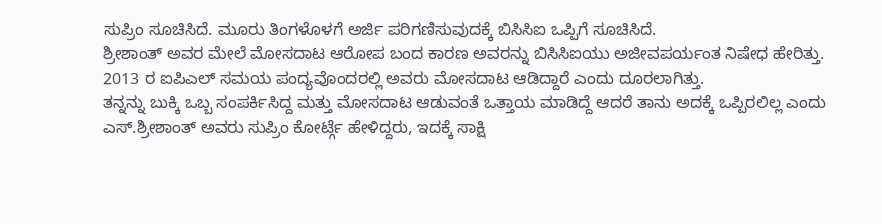ಸುಪ್ರಿಂ ಸೂಚಿಸಿದೆ. ಮೂರು ತಿಂಗಳೊಳಗೆ ಅರ್ಜಿ ಪರಿಗಣಿಸುವುದಕ್ಕೆ ಬಿಸಿಸಿಐ ಒಪ್ಪಿಗೆ ಸೂಚಿಸಿದೆ.
ಶ್ರೀಶಾಂತ್ ಅವರ ಮೇಲೆ ಮೋಸದಾಟ ಆರೋಪ ಬಂದ ಕಾರಣ ಅವರನ್ನು ಬಿಸಿಸಿಐಯು ಅಜೀವಪರ್ಯಂತ ನಿಷೇಧ ಹೇರಿತ್ತು. 2013 ರ ಐಪಿಎಲ್ ಸಮಯ ಪಂದ್ಯವೊಂದರಲ್ಲಿ ಅವರು ಮೋಸದಾಟ ಆಡಿದ್ದಾರೆ ಎಂದು ದೂರಲಾಗಿತ್ತು.
ತನ್ನನ್ನು ಬುಕ್ಕಿ ಒಬ್ಬ ಸಂಪರ್ಕಿಸಿದ್ದ ಮತ್ತು ಮೋಸದಾಟ ಆಡುವಂತೆ ಒತ್ತಾಯ ಮಾಡಿದ್ದೆ ಆದರೆ ತಾನು ಅದಕ್ಕೆ ಒಪ್ಪಿರಲಿಲ್ಲ ಎಂದು ಎಸ್.ಶ್ರೀಶಾಂತ್ ಅವರು ಸುಪ್ರಿಂ ಕೋರ್ಟ್ಗೆ ಹೇಳಿದ್ದರು, ಇದಕ್ಕೆ ಸಾಕ್ಷಿ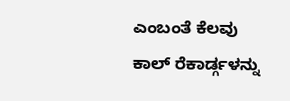ಎಂಬಂತೆ ಕೆಲವು ಕಾಲ್ ರೆಕಾರ್ಡ್ಗಳನ್ನು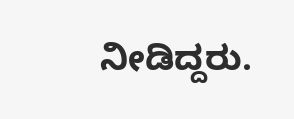ನೀಡಿದ್ದರು.